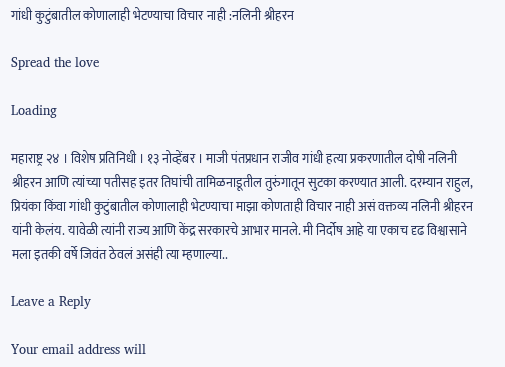गांधी कुटुंबातील कोणालाही भेटण्याचा विचार नाही :नलिनी श्रीहरन

Spread the love

Loading

महाराष्ट्र २४ । विशेष प्रतिनिधी । १३ नोव्हेंबर । माजी पंतप्रधान राजीव गांधी हत्या प्रकरणातील दोषी नलिनी श्रीहरन आणि त्यांच्या पतीसह इतर तिघांची तामिळनाडूतील तुरुंगातून सुटका करण्यात आली. दरम्यान राहुल, प्रियंका किंवा गांधी कुटुंबातील कोणालाही भेटण्याचा माझा कोणताही विचार नाही असं वक्तव्य नलिनी श्रीहरन यांनी केलंय. यावेळी त्यांनी राज्य आणि केंद्र सरकारचे आभार मानले. मी निर्दोष आहे या एकाच दृढ विश्वासाने मला इतकी वर्षे जिवंत ठेवलं असंही त्या म्हणाल्या..

Leave a Reply

Your email address will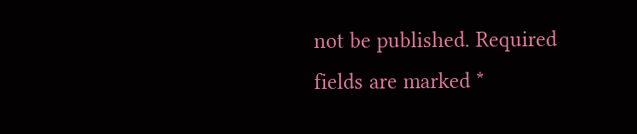not be published. Required fields are marked *